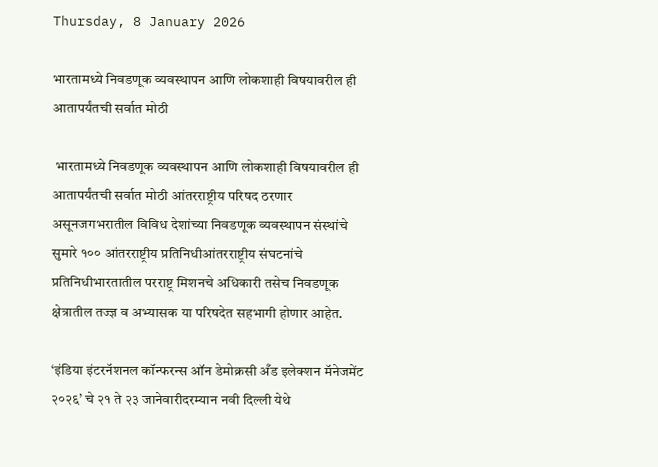Thursday, 8 January 2026

भारतामध्ये निवडणूक व्यवस्थापन आणि लोकशाही विषयावरील ही आतापर्यंतची सर्वात मोठी

 भारतामध्ये निवडणूक व्यवस्थापन आणि लोकशाही विषयावरील ही आतापर्यंतची सर्वात मोठी आंतरराष्ट्रीय परिषद ठरणार असूनजगभरातील विविध देशांच्या निवडणूक व्यवस्थापन संस्थांचे सुमारे १०० आंतरराष्ट्रीय प्रतिनिधीआंतरराष्ट्रीय संघटनांचे प्रतिनिधीभारतातील परराष्ट्र मिशनचे अधिकारी तसेच निवडणूक क्षेत्रातील तज्ज्ञ व अभ्यासक या परिषदेत सहभागी होणार आहेत.

‘इंडिया इंटरनॅशनल कॉन्फरन्स ऑन डेमोक्रसी अँड इलेक्शन मॅनेजमेंट २०२६’ चे २१ ते २३ जानेवारीदरम्यान नवी दिल्ली येथे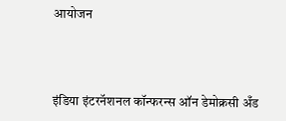आयोजन



इंडिया इंटरनॅशनल कॉन्फरन्स ऑन डेमोक्रसी अँड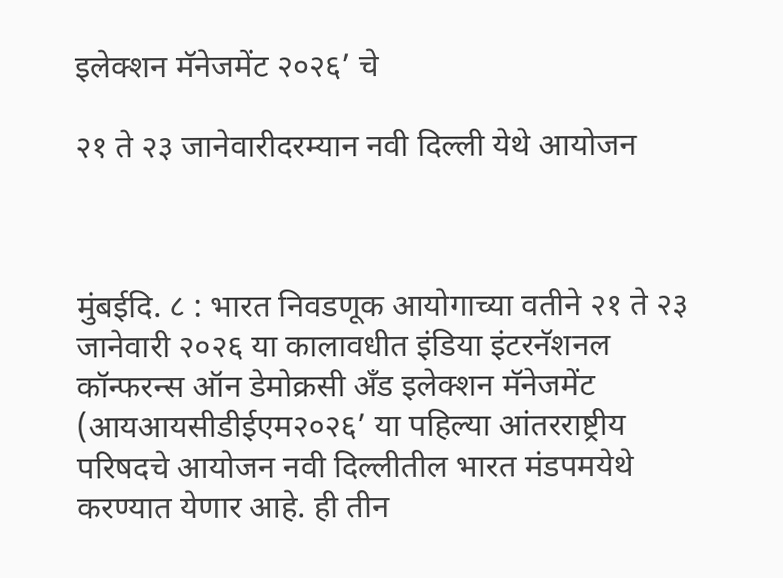इलेक्शन मॅनेजमेंट २०२६’ चे

२१ ते २३ जानेवारीदरम्यान नवी दिल्ली येथे आयोजन



मुंबईदि. ८ : भारत निवडणूक आयोगाच्या वतीने २१ ते २३ जानेवारी २०२६ या कालावधीत इंडिया इंटरनॅशनल कॉन्फरन्स ऑन डेमोक्रसी अँड इलेक्शन मॅनेजमेंट (आयआयसीडीईएम२०२६’ या पहिल्या आंतरराष्ट्रीय परिषदचे आयोजन नवी दिल्लीतील भारत मंडपमयेथे करण्यात येणार आहे. ही तीन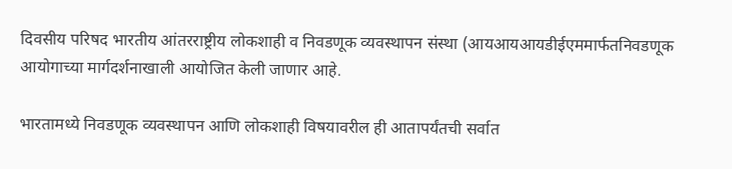दिवसीय परिषद भारतीय आंतरराष्ट्रीय लोकशाही व निवडणूक व्यवस्थापन संस्था (आयआयआयडीईएममार्फतनिवडणूक आयोगाच्या मार्गदर्शनाखाली आयोजित केली जाणार आहे.

भारतामध्ये निवडणूक व्यवस्थापन आणि लोकशाही विषयावरील ही आतापर्यंतची सर्वात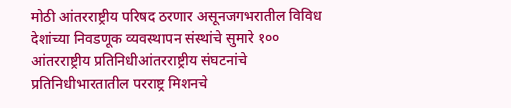मोठी आंतरराष्ट्रीय परिषद ठरणार असूनजगभरातील विविध देशांच्या निवडणूक व्यवस्थापन संस्थांचे सुमारे १०० आंतरराष्ट्रीय प्रतिनिधीआंतरराष्ट्रीय संघटनांचे प्रतिनिधीभारतातील परराष्ट्र मिशनचे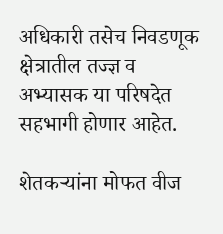अधिकारी तसेच निवडणूक क्षेत्रातील तज्ज्ञ व अभ्यासक या परिषदेत सहभागी होणार आहेत.

शेतकऱ्यांना मोफत वीज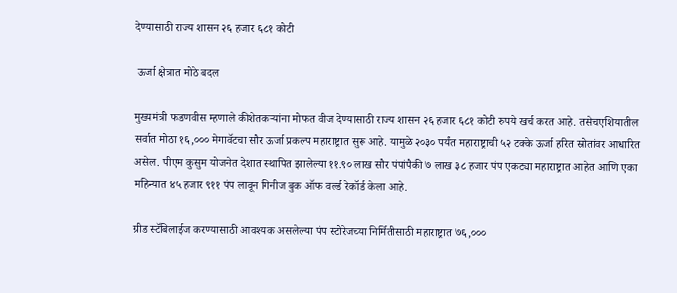देण्यासाठी राज्य शासन २६ हजार ६८१ कोटी

 ऊर्जा क्षेत्रात मोठे बदल

मुख्यमंत्री फडणवीस म्हणाले कीशेतकऱ्यांना मोफत वीज देण्यासाठी राज्य शासन २६ हजार ६८१ कोटी रुपये खर्च करत आहे. तसेचएशियातील सर्वात मोठा १६,००० मेगावॅटचा सौर ऊर्जा प्रकल्प महाराष्ट्रात सुरू आहे. यामुळे २०३० पर्यंत महाराष्ट्राची ५२ टक्के ऊर्जा हरित स्रोतांवर आधारित असेल. पीएम कुसुम योजनेत देशात स्थापित झालेल्या ११.९० लाख सौर पंपांपैकी ७ लाख ३८ हजार पंप एकट्या महाराष्ट्रात आहेत आणि एका महिन्यात ४५ हजार ९११ पंप लावून गिनीज बुक ऑफ वर्ल्ड रेकॉर्ड केला आहे.

ग्रीड स्टॅबिलाईज करण्यासाठी आवश्यक असलेल्या पंप स्टोरेजच्या निर्मितीसाठी महाराष्ट्रात ७६,०००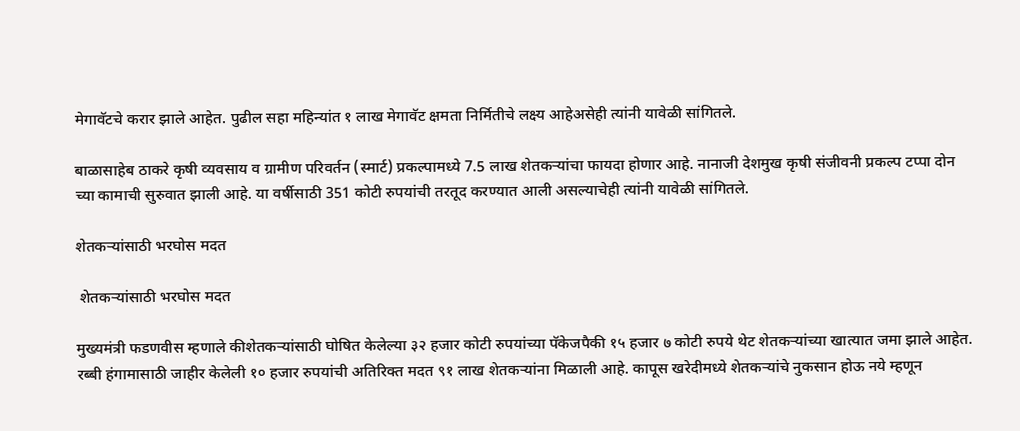मेगावॅटचे करार झाले आहेत. पुढील सहा महिन्यांत १ लाख मेगावॅट क्षमता निर्मितीचे लक्ष्य आहेअसेही त्यांनी यावेळी सांगितले.

बाळासाहेब ठाकरे कृषी व्यवसाय व ग्रामीण परिवर्तन (स्मार्ट) प्रकल्पामध्ये 7.5 लाख शेतकऱ्यांचा फायदा होणार आहे. नानाजी देशमुख कृषी संजीवनी प्रकल्प टप्पा दोन च्या कामाची सुरुवात झाली आहे. या वर्षीसाठी 351 कोटी रुपयांची तरतूद करण्यात आली असल्याचेही त्यांनी यावेळी सांगितले.

शेतकऱ्यांसाठी भरघोस मदत

 शेतकऱ्यांसाठी भरघोस मदत

मुख्यमंत्री फडणवीस म्हणाले कीशेतकऱ्यांसाठी घोषित केलेल्या ३२ हजार कोटी रुपयांच्या पॅकेजपैकी १५ हजार ७ कोटी रुपये थेट शेतकऱ्यांच्या खात्यात जमा झाले आहेत. रब्बी हंगामासाठी जाहीर केलेली १० हजार रुपयांची अतिरिक्त मदत ९१ लाख शेतकऱ्यांना मिळाली आहे. कापूस खरेदीमध्ये शेतकऱ्यांचे नुकसान होऊ नये म्हणून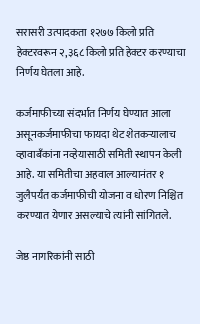सरासरी उत्पादकता १२७७ किलो प्रति हेक्टरवरून २,३६८ किलो प्रति हेक्टर करण्याचा निर्णय घेतला आहे.

कर्जमाफीच्या संदर्भात निर्णय घेण्यात आला असूनकर्जमाफीचा फायदा थेट शेतकऱ्यालाच व्हावाबँकांना नव्हेयासाठी समिती स्थापन केली आहे. या समितीचा अहवाल आल्यानंतर १ जुलैपर्यंत कर्जमाफीची योजना व धोरण निश्चित करण्यात येणार असल्याचे त्यांनी सांगितले.

जेष्ठ नागरिकांनी साठी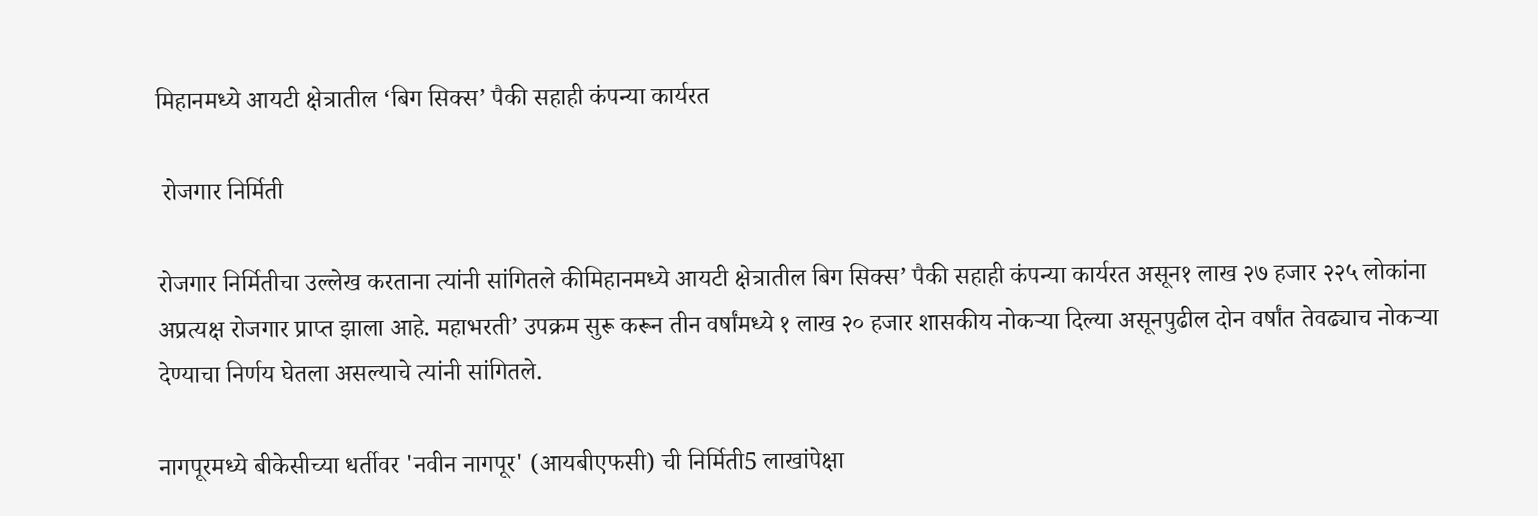मिहानमध्ये आयटी क्षेत्रातील ‘बिग सिक्स’ पैकी सहाही कंपन्या कार्यरत

 रोजगार निर्मिती

रोजगार निर्मितीचा उल्लेख करताना त्यांनी सांगितले कीमिहानमध्ये आयटी क्षेत्रातील बिग सिक्स’ पैकी सहाही कंपन्या कार्यरत असून१ लाख २७ हजार २२५ लोकांना अप्रत्यक्ष रोजगार प्राप्त झाला आहे. महाभरती’ उपक्रम सुरू करून तीन वर्षांमध्ये १ लाख २० हजार शासकीय नोकऱ्या दिल्या असूनपुढील दोन वर्षांत तेवढ्याच नोकऱ्या देण्याचा निर्णय घेतला असल्याचे त्यांनी सांगितले.

नागपूरमध्ये बीकेसीच्या धर्तीवर 'नवीन नागपूर' (आयबीएफसी) ची निर्मिती5 लाखांपेक्षा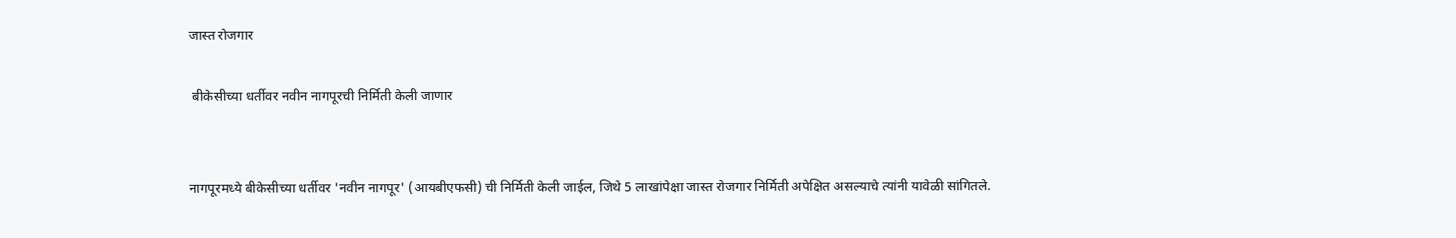जास्त रोजगार

 बीकेसीच्या धर्तीवर नवीन नागपूरची निर्मिती केली जाणार


नागपूरमध्ये बीकेसीच्या धर्तीवर 'नवीन नागपूर' (आयबीएफसी) ची निर्मिती केली जाईल, जिथे 5 लाखांपेक्षा जास्त रोजगार निर्मिती अपेक्षित असल्याचे त्यांनी यावेळी सांगितले.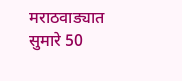मराठवाड्यात सुमारे 50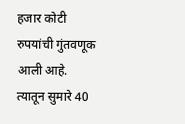हजार कोटी रुपयांची गुंतवणूक आली आहे. त्यातून सुमारे 40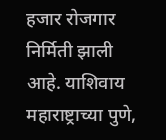हजार रोजगार निर्मिती झाली आहे. याशिवाय महाराष्ट्राच्या पुणे,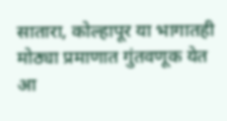सातारा, कोल्हापूर या भागातही मोठ्या प्रमाणात गुंतवणूक येत आ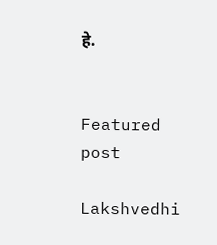हे.


Featured post

Lakshvedhi